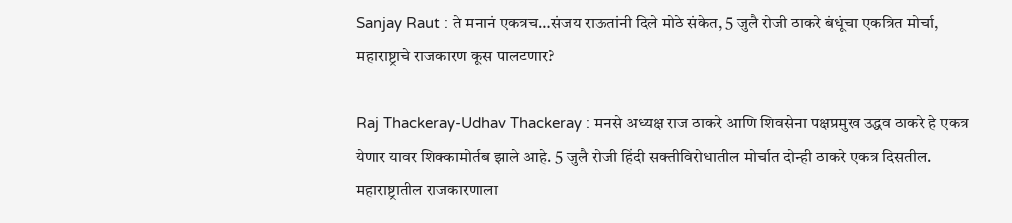Sanjay Raut : ते मनानं एकत्रच…संजय राऊतांनी दिले मोठे संकेत, 5 जुलै रोजी ठाकरे बंधूंचा एकत्रित मोर्चा, महाराष्ट्राचे राजकारण कूस पालटणार?

Raj Thackeray-Udhav Thackeray : मनसे अध्यक्ष राज ठाकरे आणि शिवसेना पक्षप्रमुख उद्धव ठाकरे हे एकत्र येणार यावर शिक्कामोर्तब झाले आहे. 5 जुलै रोजी हिंदी सक्तीविरोधातील मोर्चात दोन्ही ठाकरे एकत्र दिसतील. महाराष्ट्रातील राजकारणाला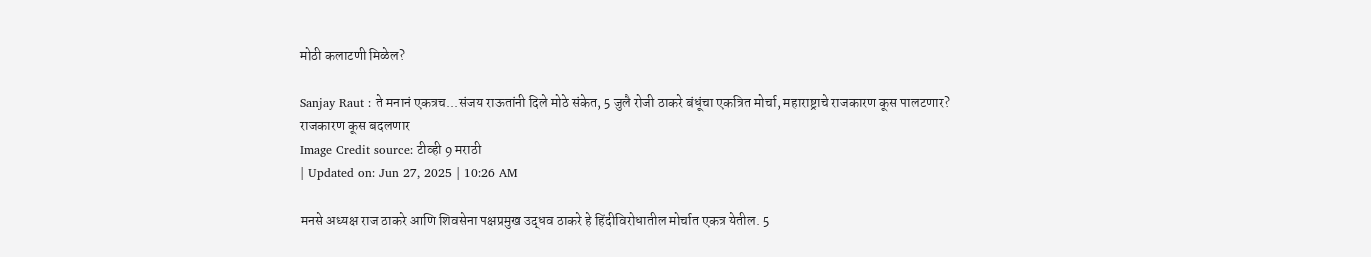मोठी कलाटणी मिळेल?

Sanjay Raut : ते मनानं एकत्रच...संजय राऊतांनी दिले मोठे संकेत, 5 जुलै रोजी ठाकरे बंधूंचा एकत्रित मोर्चा, महाराष्ट्राचे राजकारण कूस पालटणार?
राजकारण कूस बदलणार
Image Credit source: टीव्ही 9 मराठी
| Updated on: Jun 27, 2025 | 10:26 AM

मनसे अध्यक्ष राज ठाकरे आणि शिवसेना पक्षप्रमुख उद्धव ठाकरे हे हिंदीविरोधातील मोर्चात एकत्र येतील. 5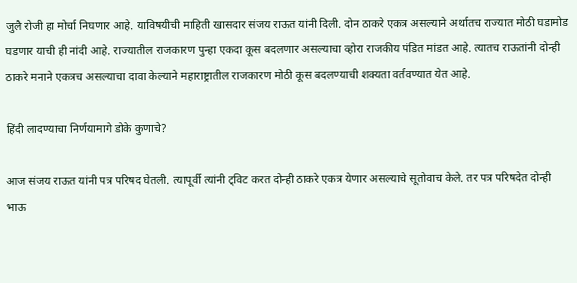जुलै रोजी हा मोर्चा निघणार आहे. याविषयीची माहिती खासदार संजय राऊत यांनी दिली. दोन ठाकरे एकत्र असल्याने अर्थातच राज्यात मोठी घडामोड घडणार याची ही नांदी आहे. राज्यातील राजकारण पुन्हा एकदा कूस बदलणार असल्याचा व्होरा राजकीय पंडित मांडत आहे. त्यातच राऊतांनी दोन्ही ठाकरे मनाने एकत्रच असल्याचा दावा केल्याने महाराष्ट्रातील राजकारण मोठी कूस बदलण्याची शक्यता वर्तवण्यात येत आहे.

हिंदी लादण्याचा निर्णयामागे डोके कुणाचे?

आज संजय राऊत यांनी पत्र परिषद घेतली. त्यापूर्वी त्यांनी ट्विट करत दोन्ही ठाकरे एकत्र येणार असल्याचे सूतोवाच केले. तर पत्र परिषदेत दोन्ही भाऊ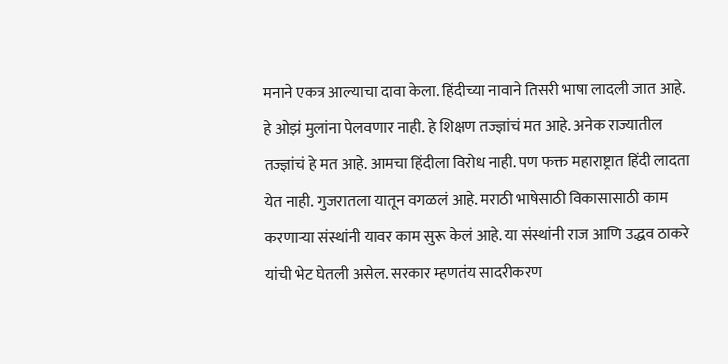मनाने एकत्र आल्याचा दावा केला. हिंदीच्या नावाने तिसरी भाषा लादली जात आहे. हे ओझं मुलांना पेलवणार नाही. हे शिक्षण तज्ज्ञांचं मत आहे. अनेक राज्यातील तज्ज्ञांचं हे मत आहे. आमचा हिंदीला विरोध नाही. पण फक्त महाराष्ट्रात हिंदी लादता येत नाही. गुजरातला यातून वगळलं आहे. मराठी भाषेसाठी विकासासाठी काम करणाऱ्या संस्थांनी यावर काम सुरू केलं आहे. या संस्थांनी राज आणि उद्धव ठाकरे यांची भेट घेतली असेल. सरकार म्हणतंय सादरीकरण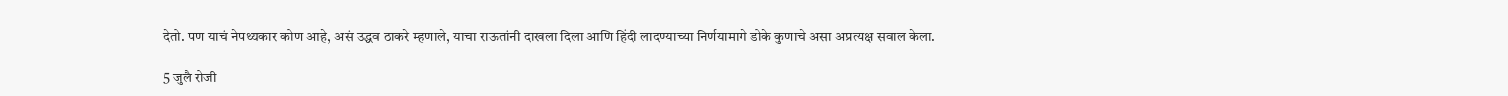देतो. पण याचं नेपथ्यकार कोण आहे, असं उद्धव ठाकरे म्हणाले, याचा राऊतांनी दाखला दिला आणि हिंदी लादण्याच्या निर्णयामागे डोके कुणाचे असा अप्रत्यक्ष सवाल केला.

5 जुलै रोजी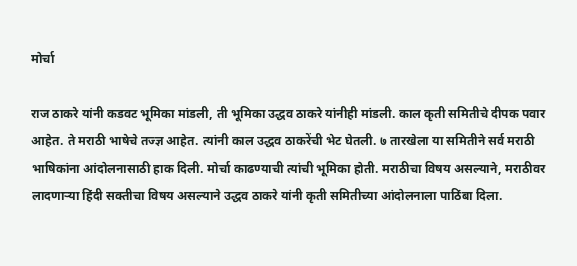मोर्चा

राज ठाकरे यांनी कडवट भूमिका मांडली, ती भूमिका उद्धव ठाकरे यांनीही मांडली. काल कृती समितीचे दीपक पवार आहेत. ते मराठी भाषेचे तज्ज्ञ आहेत. त्यांनी काल उद्धव ठाकरेंची भेट घेतली. ७ तारखेला या समितीने सर्व मराठी भाषिकांना आंदोलनासाठी हाक दिली. मोर्चा काढण्याची त्यांची भूमिका होती. मराठीचा विषय असल्याने, मराठीवर लादणाऱ्या हिंदी सक्तीचा विषय असल्याने उद्धव ठाकरे यांनी कृती समितीच्या आंदोलनाला पाठिंबा दिला.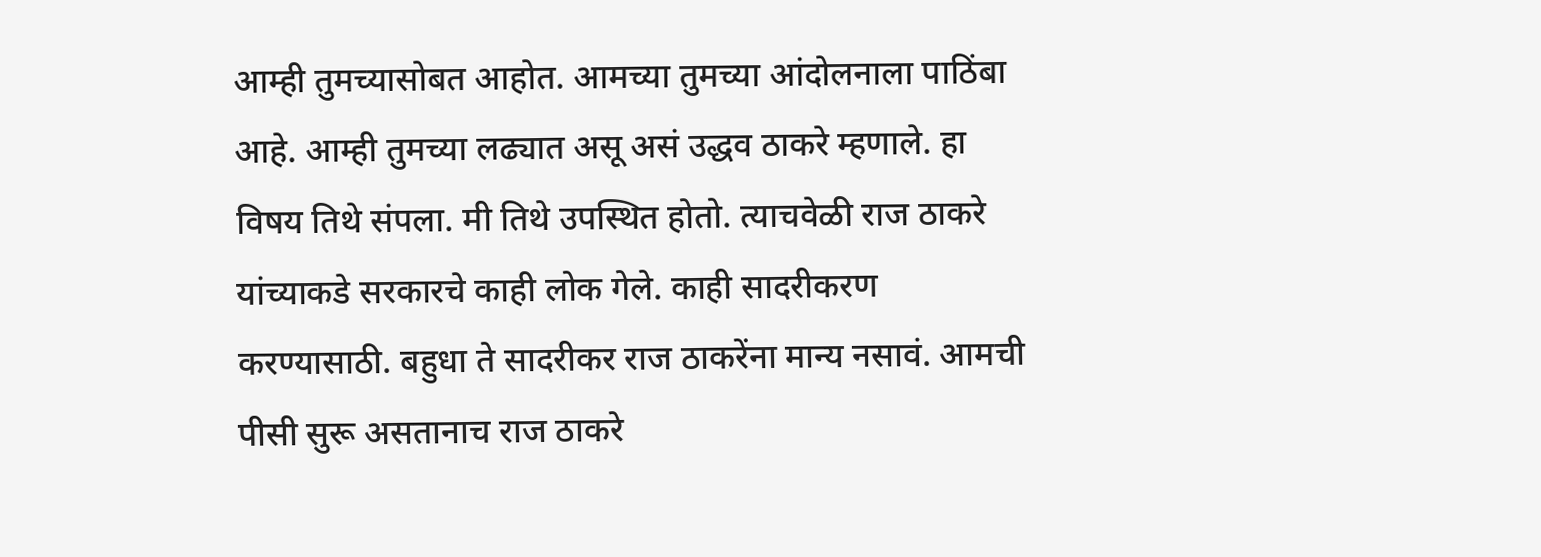आम्ही तुमच्यासोबत आहोत. आमच्या तुमच्या आंदोलनाला पाठिंबा आहे. आम्ही तुमच्या लढ्यात असू असं उद्धव ठाकरे म्हणाले. हा विषय तिथे संपला. मी तिथे उपस्थित होतो. त्याचवेळी राज ठाकरे यांच्याकडे सरकारचे काही लोक गेले. काही सादरीकरण करण्यासाठी. बहुधा ते सादरीकर राज ठाकरेंना मान्य नसावं. आमची पीसी सुरू असतानाच राज ठाकरे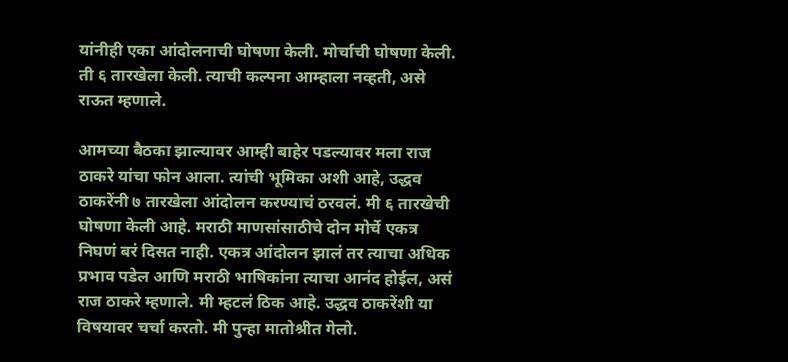यांनीही एका आंदोलनाची घोषणा केली. मोर्चाची घोषणा केली. ती ६ तारखेला केली. त्याची कल्पना आम्हाला नव्हती, असे राऊत म्हणाले.

आमच्या बैठका झाल्यावर आम्ही बाहेर पडल्यावर मला राज ठाकरे यांचा फोन आला. त्यांची भूमिका अशी आहे, उद्धव ठाकरेंनी ७ तारखेला आंदोलन करण्याचं ठरवलं. मी ६ तारखेची घोषणा केली आहे. मराठी माणसांसाठीचे दोन मोर्चे एकत्र निघणं बरं दिसत नाही. एकत्र आंदोलन झालं तर त्याचा अधिक प्रभाव पडेल आणि मराठी भाषिकांना त्याचा आनंद होईल, असं राज ठाकरे म्हणाले. मी म्हटलं ठिक आहे. उद्धव ठाकरेंशी या विषयावर चर्चा करतो. मी पुन्हा मातोश्रीत गेलो.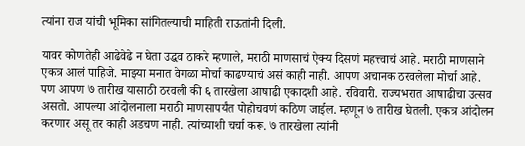त्यांना राज यांची भूमिका सांगितल्याची माहिती राऊतांनी दिली.

यावर कोणतेही आढेवेढे न घेता उद्धव ठाकरे म्हणाले, मराठी माणसाचं ऐक्य दिसणं महत्त्वाचं आहे. मराठी माणसाने एकत्र आलं पाहिजे. माझ्या मनात वेगळा मोर्चा काढण्याचं असं काही नाही. आपण अचानक ठरवलेला मोर्चा आहे. पण आपण ७ तारीख यासाठी ठरवली की ६ तारखेला आषाढी एकादशी आहे. रविवारी. राज्यभरात आषाढीचा उत्सव असतो. आपल्या आंदोलनाला मराठी माणसापर्यंत पोहोचवणं कठिण जाईल. म्हणून ७ तारीख घेतली. एकत्र आंदोलन करणार असू तर काही अडचण नाही. त्यांच्याशी चर्चा करू. ७ तारखेला त्यांनी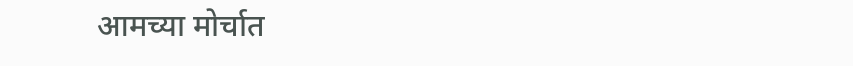आमच्या मोर्चात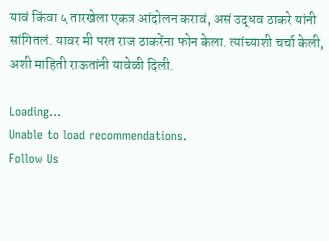यावं किंवा ५ तारखेला एकत्र आंदोलन करावं, असं उद्धव ठाकरे यांनी सांगितलं. यावर मी परत राज ठाकरेंना फोन केला. त्यांच्याशी चर्चा केली, अशी माहिती राऊतांनी यावेळी दिली.

Loading...
Unable to load recommendations.
Follow Us